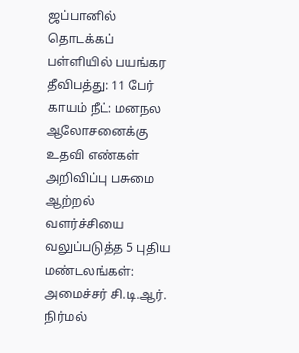ஜப்பானில் தொடக்கப் பள்ளியில் பயங்கர தீவிபத்து: 11 பேர் காயம் நீட்: மனநல ஆலோசனைக்கு உதவி எண்கள் அறிவிப்பு பசுமை ஆற்றல் வளர்ச்சியை வலுப்படுத்த 5 புதிய மண்டலங்கள்: அமைச்சர் சி.டி.ஆர். நிர்மல்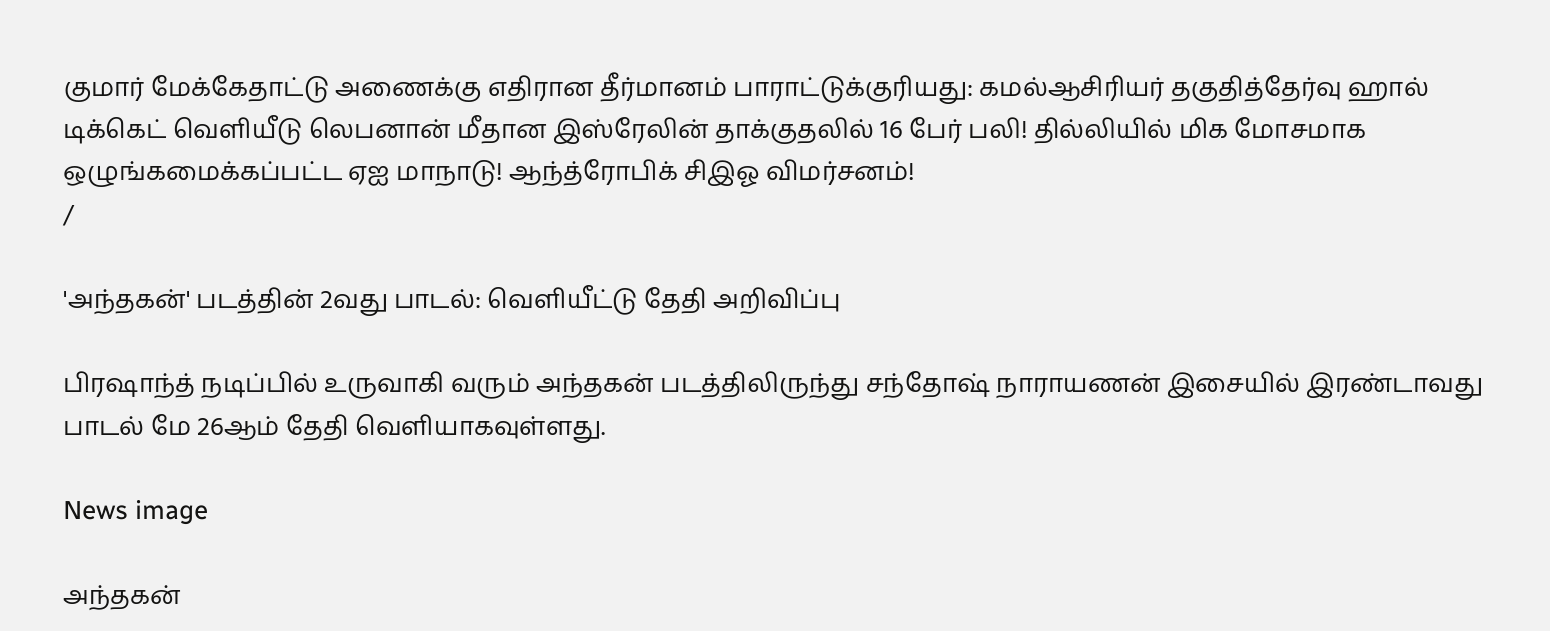குமார் மேக்கேதாட்டு அணைக்கு எதிரான தீர்மானம் பாராட்டுக்குரியது: கமல்ஆசிரியர் தகுதித்தேர்வு ஹால் டிக்கெட் வெளியீடு லெபனான் மீதான இஸ்ரேலின் தாக்குதலில் 16 பேர் பலி! தில்லியில் மிக மோசமாக ஒழுங்கமைக்கப்பட்ட ஏஐ மாநாடு! ஆந்த்ரோபிக் சிஇஓ விமர்சனம்!
/

'அந்தகன்' படத்தின் 2வது பாடல்: வெளியீட்டு தேதி அறிவிப்பு

பிரஷாந்த் நடிப்பில் உருவாகி வரும் அந்தகன் படத்திலிருந்து சந்தோஷ் நாராயணன் இசையில் இரண்டாவது பாடல் மே 26ஆம் தேதி வெளியாகவுள்ளது.

News image

அந்தகன்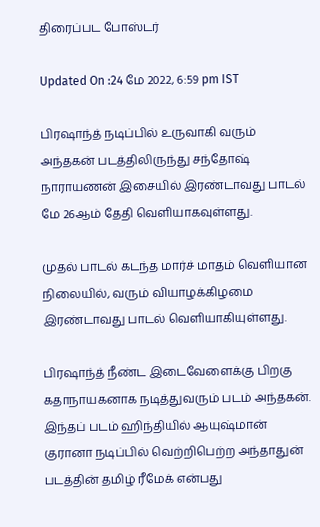திரைப்பட போஸ்டர்

Updated On :24 மே 2022, 6:59 pm IST

பிரஷாந்த் நடிப்பில் உருவாகி வரும் அந்தகன் படத்திலிருந்து சந்தோஷ் நாராயணன் இசையில் இரண்டாவது பாடல் மே 26ஆம் தேதி வெளியாகவுள்ளது.

முதல் பாடல் கடந்த மார்ச் மாதம் வெளியான நிலையில், வரும் வியாழக்கிழமை இரண்டாவது பாடல் வெளியாகியுள்ளது.

பிரஷாந்த் நீண்ட இடைவேளைக்கு பிறகு கதாநாயகனாக நடித்துவரும் படம் அந்தகன். இந்தப் படம் ஹிந்தியில் ஆயுஷ்மான் குரானா நடிப்பில் வெற்றிபெற்ற அந்தாதுன் படத்தின் தமிழ் ரீமேக் என்பது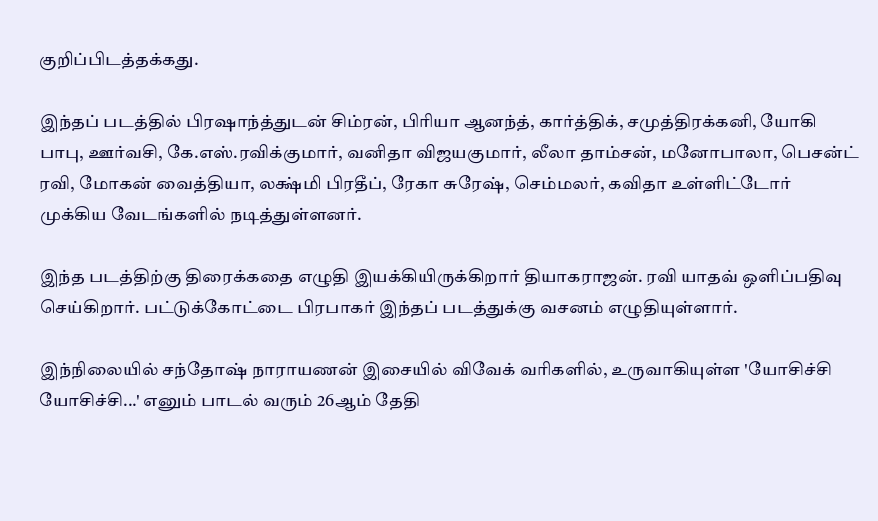குறிப்பிடத்தக்கது.

இந்தப் படத்தில் பிரஷாந்த்துடன் சிம்ரன், பிரியா ஆனந்த், கார்த்திக், சமுத்திரக்கனி, யோகி பாபு, ஊர்வசி, கே.எஸ்.ரவிக்குமார், வனிதா விஜயகுமார், லீலா தாம்சன், மனோபாலா, பெசன்ட் ரவி, மோகன் வைத்தியா, லக்ஷ்மி பிரதீப், ரேகா சுரேஷ், செம்மலர், கவிதா உள்ளிட்டோர் முக்கிய வேடங்களில் நடித்துள்ளனர்.

இந்த படத்திற்கு திரைக்கதை எழுதி இயக்கியிருக்கிறார் தியாகராஜன். ரவி யாதவ் ஒளிப்பதிவு செய்கிறார். பட்டுக்கோட்டை பிரபாகர் இந்தப் படத்துக்கு வசனம் எழுதியுள்ளார்.

இந்நிலையில் சந்தோஷ் நாராயணன் இசையில் விவேக் வரிகளில், உருவாகியுள்ள 'யோசிச்சி யோசிச்சி...' எனும் பாடல் வரும் 26ஆம் தேதி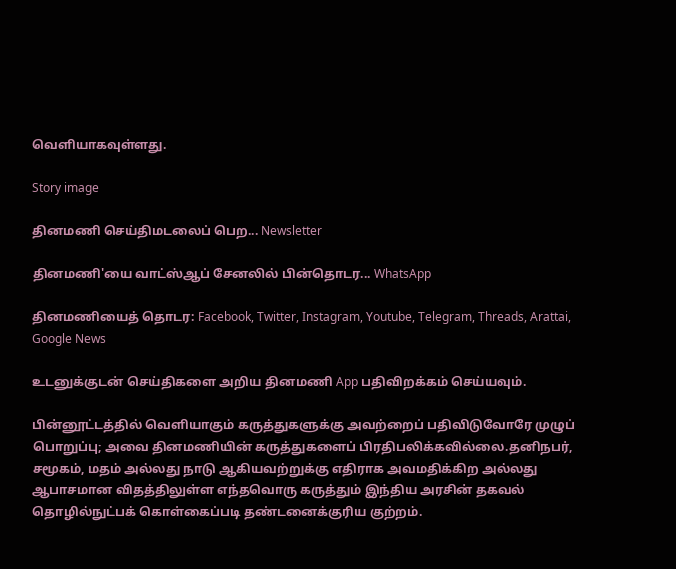வெளியாகவுள்ளது.

Story image

தினமணி செய்திமடலைப் பெற... Newsletter

தினமணி'யை வாட்ஸ்ஆப் சேனலில் பின்தொடர... WhatsApp

தினமணியைத் தொடர: Facebook, Twitter, Instagram, Youtube, Telegram, Threads, Arattai, Google News

உடனுக்குடன் செய்திகளை அறிய தினமணி App பதிவிறக்கம் செய்யவும்.

பின்னூட்டத்தில் வெளியாகும் கருத்துகளுக்கு அவற்றைப் பதிவிடுவோரே முழுப் பொறுப்பு; அவை தினமணியின் கருத்துகளைப் பிரதிபலிக்கவில்லை.தனிநபர், சமூகம், மதம் அல்லது நாடு ஆகியவற்றுக்கு எதிராக அவமதிக்கிற அல்லது ஆபாசமான விதத்திலுள்ள எந்தவொரு கருத்தும் இந்திய அரசின் தகவல் தொழில்நுட்பக் கொள்கைப்படி தண்டனைக்குரிய குற்றம்.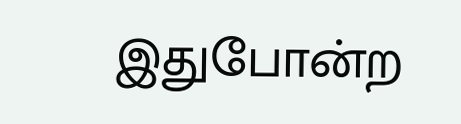இதுபோன்ற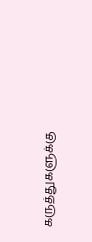கருத்துகளுக்கு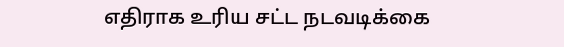எதிராக உரிய சட்ட நடவடிக்கை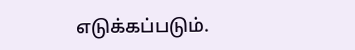எடுக்கப்படும்.